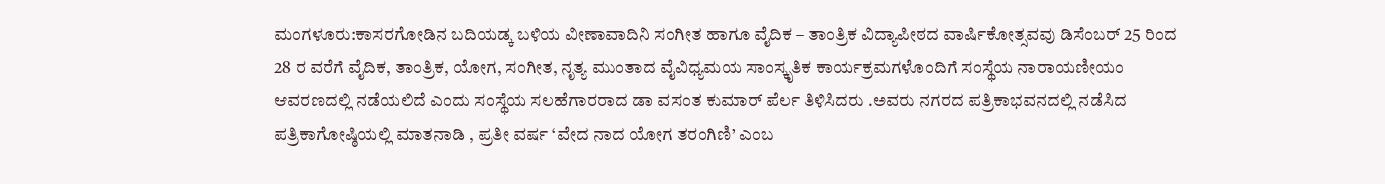ಮಂಗಳೂರು:ಕಾಸರಗೋಡಿನ ಬದಿಯಡ್ಕ ಬಳಿಯ ವೀಣಾವಾದಿನಿ ಸಂಗೀತ ಹಾಗೂ ವೈದಿಕ – ತಾಂತ್ರಿಕ ವಿದ್ಯಾಪೀಠದ ವಾರ್ಷಿಕೋತ್ಸವವು ಡಿಸೆಂಬರ್ 25 ರಿಂದ 28 ರ ವರೆಗೆ ವೈದಿಕ, ತಾಂತ್ರಿಕ, ಯೋಗ, ಸಂಗೀತ, ನೃತ್ಯ ಮುಂತಾದ ವೈವಿಧ್ಯಮಯ ಸಾಂಸ್ಕೃತಿಕ ಕಾರ್ಯಕ್ರಮಗಳೊಂದಿಗೆ ಸಂಸ್ಥೆಯ ನಾರಾಯಣೀಯಂ ಆವರಣದಲ್ಲಿ ನಡೆಯಲಿದೆ ಎಂದು ಸಂಸ್ಥೆಯ ಸಲಹೆಗಾರರಾದ ಡಾ ವಸಂತ ಕುಮಾರ್ ಪೆರ್ಲ ತಿಳಿಸಿದರು .ಅವರು ನಗರದ ಪತ್ರಿಕಾಭವನದಲ್ಲಿ ನಡೆಸಿದ ಪತ್ರಿಕಾಗೋಷ್ಠಿಯಲ್ಲಿ ಮಾತನಾಡಿ , ಪ್ರತೀ ವರ್ಷ ‘ವೇದ ನಾದ ಯೋಗ ತರಂಗಿಣಿ’ ಎಂಬ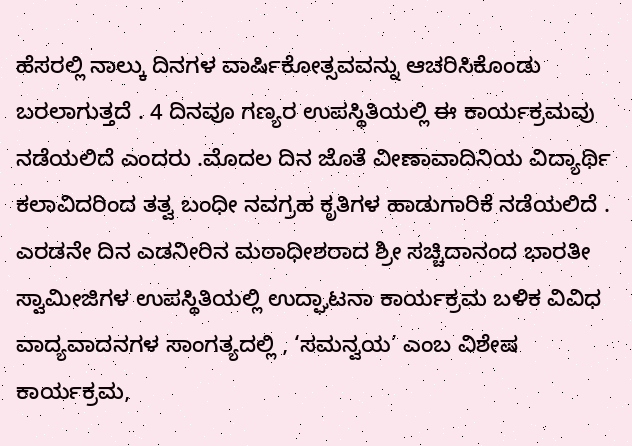ಹೆಸರಲ್ಲಿ ನಾಲ್ಕು ದಿನಗಳ ವಾರ್ಷಿಕೋತ್ಸವವನ್ನು ಆಚರಿಸಿಕೊಂಡು ಬರಲಾಗುತ್ತದೆ . 4 ದಿನವೂ ಗಣ್ಯರ ಉಪಸ್ಥಿತಿಯಲ್ಲಿ ಈ ಕಾರ್ಯಕ್ರಮವು ನಡೆಯಲಿದೆ ಎಂದರು .ಮೊದಲ ದಿನ ಜೊತೆ ವೀಣಾವಾದಿನಿಯ ವಿದ್ಯಾರ್ಥಿ ಕಲಾವಿದರಿಂದ ತತ್ವ ಬಂಧೀ ನವಗ್ರಹ ಕೃತಿಗಳ ಹಾಡುಗಾರಿಕೆ ನಡೆಯಲಿದೆ .
ಎರಡನೇ ದಿನ ಎಡನೀರಿನ ಮಠಾಧೀಶರಾದ ಶ್ರೀ ಸಚ್ಚಿದಾನಂದ ಭಾರತೀ ಸ್ವಾಮೀಜಿಗಳ ಉಪಸ್ಥಿತಿಯಲ್ಲಿ ಉದ್ಘಾಟನಾ ಕಾರ್ಯಕ್ರಮ ಬಳಿಕ ವಿವಿಧ ವಾದ್ಯವಾದನಗಳ ಸಾಂಗತ್ಯದಲ್ಲಿ , ‘ಸಮನ್ವಯ’ ಎಂಬ ವಿಶೇಷ ಕಾರ್ಯಕ್ರಮ,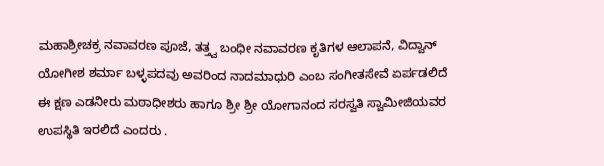ಮಹಾಶ್ರೀಚಕ್ರ ನವಾವರಣ ಪೂಜೆ, ತತ್ತ್ವ ಬಂಧೀ ನವಾವರಣ ಕೃತಿಗಳ ಆಲಾಪನೆ, ವಿದ್ವಾನ್ ಯೋಗೀಶ ಶರ್ಮಾ ಬಳ್ಳಪದವು ಅವರಿಂದ ನಾದಮಾಧುರಿ ಎಂಬ ಸಂಗೀತಸೇವೆ ಏರ್ಪಡಲಿದೆ ಈ ಕ್ಷಣ ಎಡನೀರು ಮಠಾಧೀಶರು ಹಾಗೂ ಶ್ರೀ ಶ್ರೀ ಯೋಗಾನಂದ ಸರಸ್ವತಿ ಸ್ವಾಮೀಜಿಯವರ ಉಪಸ್ಥಿತಿ ಇರಲಿದೆ ಎಂದರು .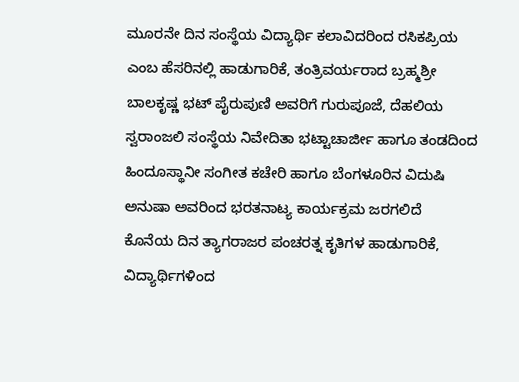ಮೂರನೇ ದಿನ ಸಂಸ್ಥೆಯ ವಿದ್ಯಾರ್ಥಿ ಕಲಾವಿದರಿಂದ ರಸಿಕಪ್ರಿಯ ಎಂಬ ಹೆಸರಿನಲ್ಲಿ ಹಾಡುಗಾರಿಕೆ, ತಂತ್ರಿವರ್ಯರಾದ ಬ್ರಹ್ಮಶ್ರೀ ಬಾಲಕೃಷ್ಣ ಭಟ್ ಪೈರುಪುಣಿ ಅವರಿಗೆ ಗುರುಪೂಜೆ, ದೆಹಲಿಯ ಸ್ವರಾಂಜಲಿ ಸಂಸ್ಥೆಯ ನಿವೇದಿತಾ ಭಟ್ಟಾಚಾರ್ಜೀ ಹಾಗೂ ತಂಡದಿಂದ ಹಿಂದೂಸ್ಥಾನೀ ಸಂಗೀತ ಕಚೇರಿ ಹಾಗೂ ಬೆಂಗಳೂರಿನ ವಿದುಷಿ ಅನುಷಾ ಅವರಿಂದ ಭರತನಾಟ್ಯ ಕಾರ್ಯಕ್ರಮ ಜರಗಲಿದೆ
ಕೊನೆಯ ದಿನ ತ್ಯಾಗರಾಜರ ಪಂಚರತ್ನ ಕೃತಿಗಳ ಹಾಡುಗಾರಿಕೆ, ವಿದ್ಯಾರ್ಥಿಗಳಿಂದ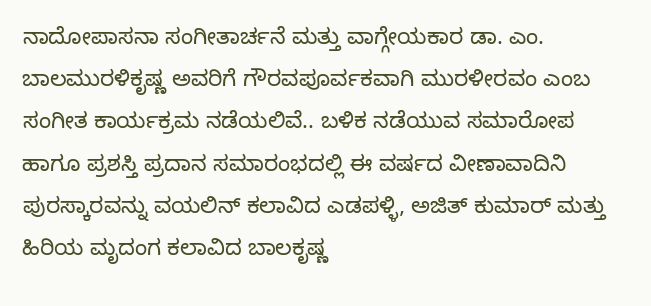ನಾದೋಪಾಸನಾ ಸಂಗೀತಾರ್ಚನೆ ಮತ್ತು ವಾಗ್ಗೇಯಕಾರ ಡಾ. ಎಂ. ಬಾಲಮುರಳಿಕೃಷ್ಣ ಅವರಿಗೆ ಗೌರವಪೂರ್ವಕವಾಗಿ ಮುರಳೀರವಂ ಎಂಬ ಸಂಗೀತ ಕಾರ್ಯಕ್ರಮ ನಡೆಯಲಿವೆ.. ಬಳಿಕ ನಡೆಯುವ ಸಮಾರೋಪ ಹಾಗೂ ಪ್ರಶಸ್ತಿ ಪ್ರದಾನ ಸಮಾರಂಭದಲ್ಲಿ ಈ ವರ್ಷದ ವೀಣಾವಾದಿನಿ ಪುರಸ್ಕಾರವನ್ನು ವಯಲಿನ್ ಕಲಾವಿದ ಎಡಪಳ್ಳಿ, ಅಜಿತ್ ಕುಮಾರ್ ಮತ್ತು ಹಿರಿಯ ಮೃದಂಗ ಕಲಾವಿದ ಬಾಲಕೃಷ್ಣ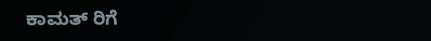ಕಾಮತ್ ರಿಗೆ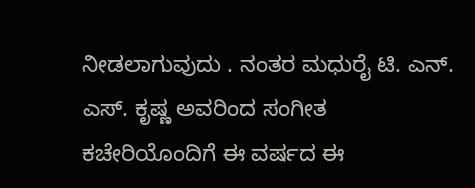ನೀಡಲಾಗುವುದು . ನಂತರ ಮಧುರೈ ಟಿ. ಎನ್. ಎಸ್. ಕೃಷ್ಣ ಅವರಿಂದ ಸಂಗೀತ ಕಚೇರಿಯೊಂದಿಗೆ ಈ ವರ್ಷದ ಈ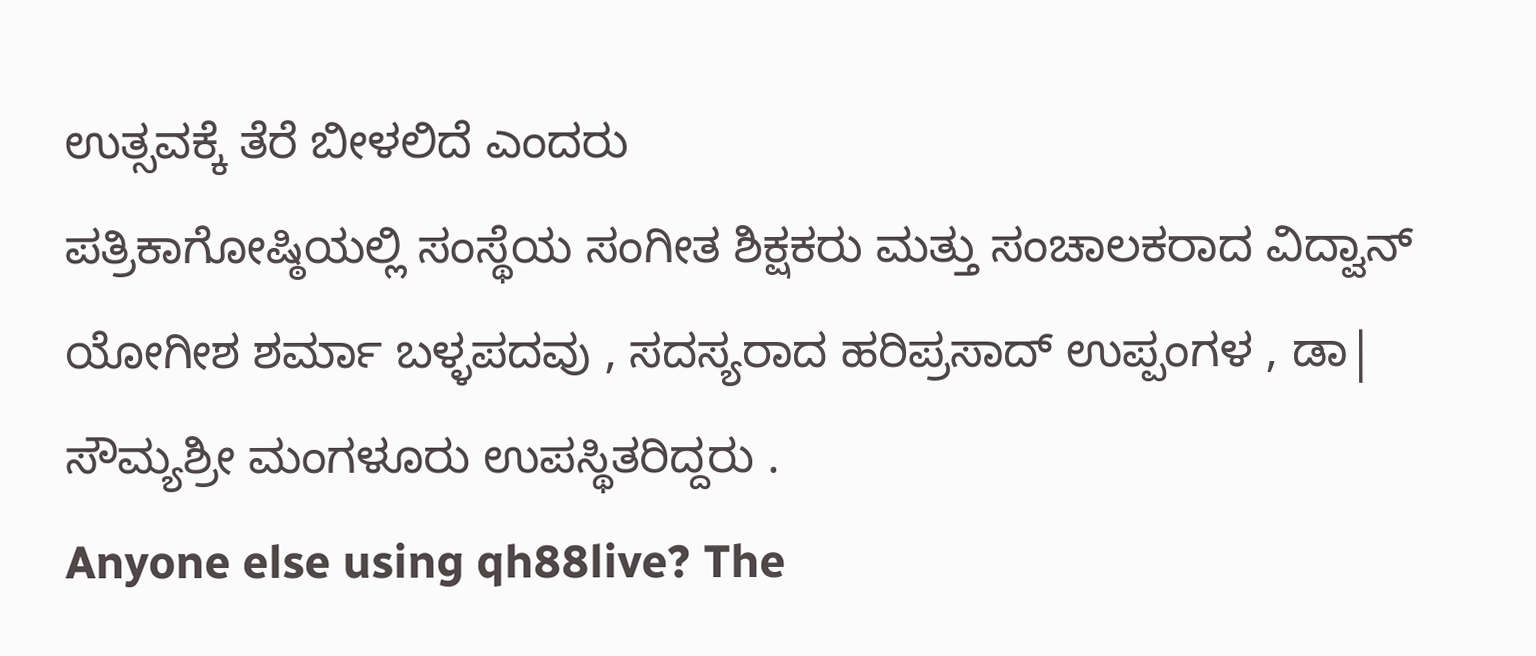ಉತ್ಸವಕ್ಕೆ ತೆರೆ ಬೀಳಲಿದೆ ಎಂದರು
ಪತ್ರಿಕಾಗೋಷ್ಠಿಯಲ್ಲಿ ಸಂಸ್ಥೆಯ ಸಂಗೀತ ಶಿಕ್ಷಕರು ಮತ್ತು ಸಂಚಾಲಕರಾದ ವಿದ್ವಾನ್ ಯೋಗೀಶ ಶರ್ಮಾ ಬಳ್ಳಪದವು , ಸದಸ್ಯರಾದ ಹರಿಪ್ರಸಾದ್ ಉಪ್ಪಂಗಳ , ಡಾ| ಸೌಮ್ಯಶ್ರೀ ಮಂಗಳೂರು ಉಪಸ್ಥಿತರಿದ್ದರು .
Anyone else using qh88live? The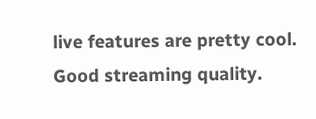live features are pretty cool. Good streaming quality.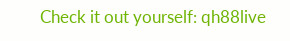Check it out yourself: qh88live